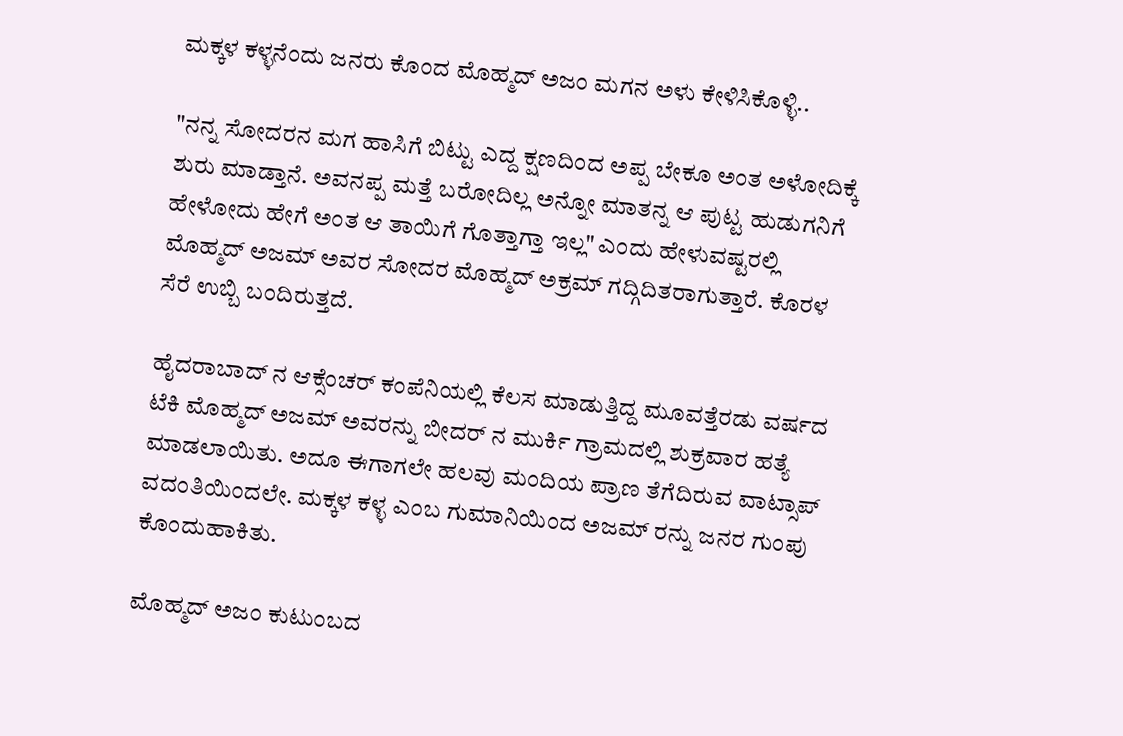ಮಕ್ಕಳ ಕಳ್ಳನೆಂದು ಜನರು ಕೊಂದ ಮೊಹ್ಮದ್ ಅಜಂ ಮಗನ ಅಳು ಕೇಳಿಸಿಕೊಳ್ಳಿ..

"ನನ್ನ ಸೋದರನ ಮಗ ಹಾಸಿಗೆ ಬಿಟ್ಟು ಎದ್ದ ಕ್ಷಣದಿಂದ ಅಪ್ಪ ಬೇಕೂ ಅಂತ ಅಳೋದಿಕ್ಕೆ ಶುರು ಮಾಡ್ತಾನೆ. ಅವನಪ್ಪ ಮತ್ತೆ ಬರೋದಿಲ್ಲ ಅನ್ನೋ ಮಾತನ್ನ ಆ ಪುಟ್ಟ ಹುಡುಗನಿಗೆ ಹೇಳೋದು ಹೇಗೆ ಅಂತ ಆ ತಾಯಿಗೆ ಗೊತ್ತಾಗ್ತಾ ಇಲ್ಲ" ಎಂದು ಹೇಳುವಷ್ಟರಲ್ಲಿ ಮೊಹ್ಮದ್ ಅಜಮ್ ಅವರ ಸೋದರ ಮೊಹ್ಮದ್ ಅಕ್ರಮ್ ಗದ್ಗಿದಿತರಾಗುತ್ತಾರೆ. ಕೊರಳ ಸೆರೆ ಉಬ್ಬಿ ಬಂದಿರುತ್ತದೆ.

ಹೈದರಾಬಾದ್ ನ ಆಕ್ಸೆಂಚರ್ ಕಂಪೆನಿಯಲ್ಲಿ ಕೆಲಸ ಮಾಡುತ್ತಿದ್ದ ಮೂವತ್ತೆರಡು ವರ್ಷದ ಟೆಕಿ ಮೊಹ್ಮದ್ ಅಜಮ್ ಅವರನ್ನು ಬೀದರ್ ನ ಮುರ್ಕಿ ಗ್ರಾಮದಲ್ಲಿ ಶುಕ್ರವಾರ ಹತ್ಯೆ ಮಾಡಲಾಯಿತು. ಅದೂ ಈಗಾಗಲೇ ಹಲವು ಮಂದಿಯ ಪ್ರಾಣ ತೆಗೆದಿರುವ ವಾಟ್ಸಾಪ್ ವದಂತಿಯಿಂದಲೇ. ಮಕ್ಕಳ ಕಳ್ಳ ಎಂಬ ಗುಮಾನಿಯಿಂದ ಅಜಮ್ ರನ್ನು ಜನರ ಗುಂಪು ಕೊಂದುಹಾಕಿತು.

ಮೊಹ್ಮದ್ ಅಜಂ ಕುಟುಂಬದ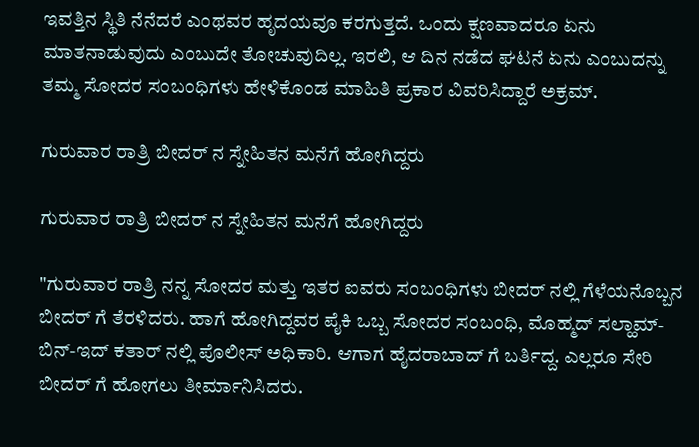ಇವತ್ತಿನ ಸ್ಥಿತಿ ನೆನೆದರೆ ಎಂಥವರ ಹೃದಯವೂ ಕರಗುತ್ತದೆ. ಒಂದು ಕ್ಷಣವಾದರೂ ಏನು ಮಾತನಾಡುವುದು ಎಂಬುದೇ ತೋಚುವುದಿಲ್ಲ. ಇರಲಿ, ಆ ದಿನ ನಡೆದ ಘಟನೆ ಏನು ಎಂಬುದನ್ನು ತಮ್ಮ ಸೋದರ ಸಂಬಂಧಿಗಳು ಹೇಳಿಕೊಂಡ ಮಾಹಿತಿ ಪ್ರಕಾರ ವಿವರಿಸಿದ್ದಾರೆ ಅಕ್ರಮ್.

ಗುರುವಾರ ರಾತ್ರಿ ಬೀದರ್ ನ ಸ್ನೇಹಿತನ ಮನೆಗೆ ಹೋಗಿದ್ದರು

ಗುರುವಾರ ರಾತ್ರಿ ಬೀದರ್ ನ ಸ್ನೇಹಿತನ ಮನೆಗೆ ಹೋಗಿದ್ದರು

"ಗುರುವಾರ ರಾತ್ರಿ ನನ್ನ ಸೋದರ ಮತ್ತು ಇತರ ಐವರು ಸಂಬಂಧಿಗಳು ಬೀದರ್ ನಲ್ಲಿ ಗೆಳೆಯನೊಬ್ಬನ ಬೀದರ್ ಗೆ ತೆರಳಿದರು. ಹಾಗೆ ಹೋಗಿದ್ದವರ ಪೈಕಿ ಒಬ್ಬ ಸೋದರ ಸಂಬಂಧಿ, ಮೊಹ್ಮದ್ ಸಲ್ಹಾಮ್-ಬಿನ್-ಇದ್ ಕತಾರ್ ನಲ್ಲಿ ಪೊಲೀಸ್ ಅಧಿಕಾರಿ. ಆಗಾಗ ಹೈದರಾಬಾದ್ ಗೆ ಬರ್ತಿದ್ದ. ಎಲ್ಲರೂ ಸೇರಿ ಬೀದರ್ ಗೆ ಹೋಗಲು ತೀರ್ಮಾನಿಸಿದರು.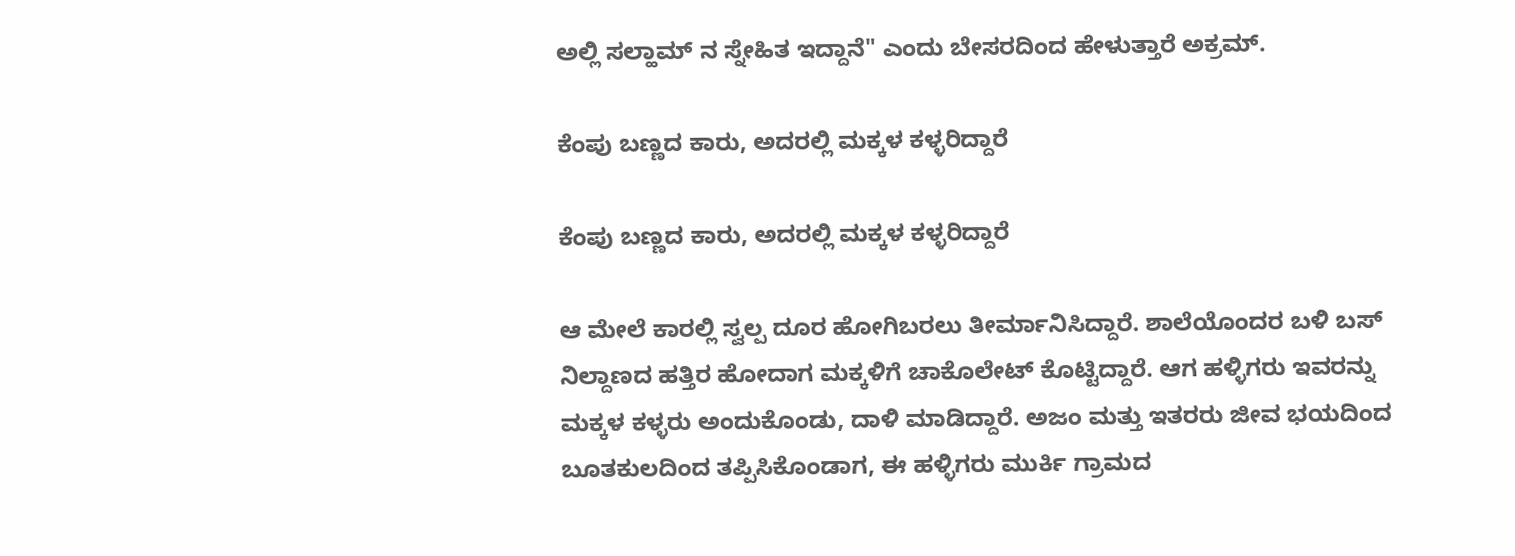ಅಲ್ಲಿ ಸಲ್ಹಾಮ್ ನ ಸ್ನೇಹಿತ ಇದ್ದಾನೆ" ಎಂದು ಬೇಸರದಿಂದ ಹೇಳುತ್ತಾರೆ ಅಕ್ರಮ್.

ಕೆಂಪು ಬಣ್ಣದ ಕಾರು, ಅದರಲ್ಲಿ ಮಕ್ಕಳ ಕಳ್ಳರಿದ್ದಾರೆ

ಕೆಂಪು ಬಣ್ಣದ ಕಾರು, ಅದರಲ್ಲಿ ಮಕ್ಕಳ ಕಳ್ಳರಿದ್ದಾರೆ

ಆ ಮೇಲೆ ಕಾರಲ್ಲಿ ಸ್ವಲ್ಪ ದೂರ ಹೋಗಿಬರಲು ತೀರ್ಮಾನಿಸಿದ್ದಾರೆ. ಶಾಲೆಯೊಂದರ ಬಳಿ ಬಸ್ ನಿಲ್ದಾಣದ ಹತ್ತಿರ ಹೋದಾಗ ಮಕ್ಕಳಿಗೆ ಚಾಕೊಲೇಟ್ ಕೊಟ್ಟಿದ್ದಾರೆ. ಆಗ ಹಳ್ಳಿಗರು ಇವರನ್ನು ಮಕ್ಕಳ ಕಳ್ಳರು ಅಂದುಕೊಂಡು, ದಾಳಿ ಮಾಡಿದ್ದಾರೆ. ಅಜಂ ಮತ್ತು ಇತರರು ಜೀವ ಭಯದಿಂದ ಬೂತಕುಲದಿಂದ ತಪ್ಪಿಸಿಕೊಂಡಾಗ, ಈ ಹಳ್ಳಿಗರು ಮುರ್ಕಿ ಗ್ರಾಮದ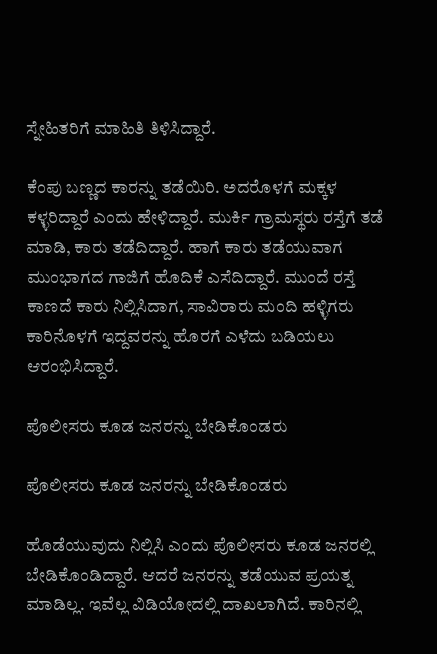ಸ್ನೇಹಿತರಿಗೆ ಮಾಹಿತಿ ತಿಳಿಸಿದ್ದಾರೆ.

ಕೆಂಪು ಬಣ್ಣದ ಕಾರನ್ನು ತಡೆಯಿರಿ. ಅದರೊಳಗೆ ಮಕ್ಕಳ ಕಳ್ಳರಿದ್ದಾರೆ ಎಂದು ಹೇಳಿದ್ದಾರೆ. ಮುರ್ಕಿ ಗ್ರಾಮಸ್ಥರು ರಸ್ತೆಗೆ ತಡೆ ಮಾಡಿ, ಕಾರು ತಡೆದಿದ್ದಾರೆ. ಹಾಗೆ ಕಾರು ತಡೆಯುವಾಗ ಮುಂಭಾಗದ ಗಾಜಿಗೆ ಹೊದಿಕೆ ಎಸೆದಿದ್ದಾರೆ. ಮುಂದೆ ರಸ್ತೆ ಕಾಣದೆ ಕಾರು ನಿಲ್ಲಿಸಿದಾಗ, ಸಾವಿರಾರು ಮಂದಿ ಹಳ್ಳಿಗರು ಕಾರಿನೊಳಗೆ ಇದ್ದವರನ್ನು ಹೊರಗೆ ಎಳೆದು ಬಡಿಯಲು ಆರಂಭಿಸಿದ್ದಾರೆ.

ಪೊಲೀಸರು ಕೂಡ ಜನರನ್ನು ಬೇಡಿಕೊಂಡರು

ಪೊಲೀಸರು ಕೂಡ ಜನರನ್ನು ಬೇಡಿಕೊಂಡರು

ಹೊಡೆಯುವುದು ನಿಲ್ಲಿಸಿ ಎಂದು ಪೊಲೀಸರು ಕೂಡ ಜನರಲ್ಲಿ ಬೇಡಿಕೊಂಡಿದ್ದಾರೆ. ಆದರೆ ಜನರನ್ನು ತಡೆಯುವ ಪ್ರಯತ್ನ ಮಾಡಿಲ್ಲ. ಇವೆಲ್ಲ ವಿಡಿಯೋದಲ್ಲಿ ದಾಖಲಾಗಿದೆ. ಕಾರಿನಲ್ಲಿ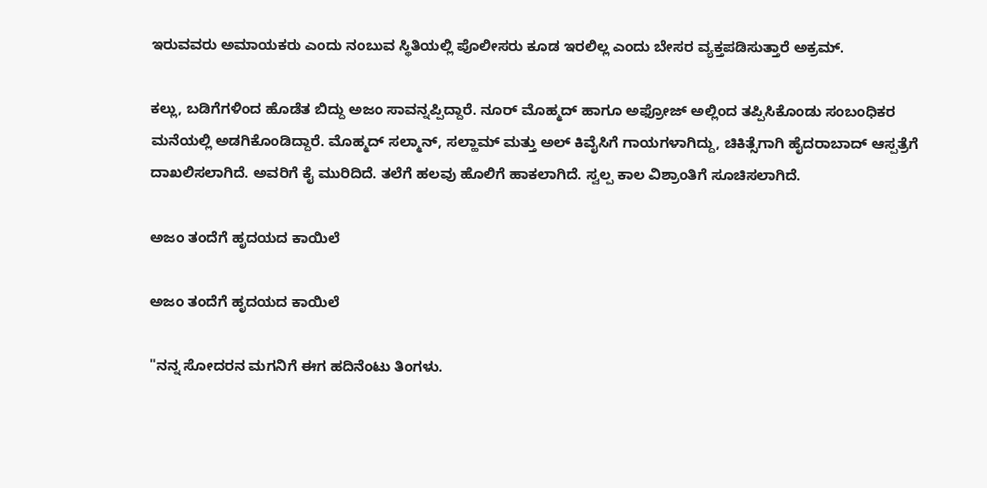ಇರುವವರು ಅಮಾಯಕರು ಎಂದು ನಂಬುವ ಸ್ಥಿತಿಯಲ್ಲಿ ಪೊಲೀಸರು ಕೂಡ ಇರಲಿಲ್ಲ ಎಂದು ಬೇಸರ ವ್ಯಕ್ತಪಡಿಸುತ್ತಾರೆ ಅಕ್ರಮ್.

ಕಲ್ಲು, ಬಡಿಗೆಗಳಿಂದ ಹೊಡೆತ ಬಿದ್ದು ಅಜಂ ಸಾವನ್ನಪ್ಪಿದ್ದಾರೆ. ನೂರ್ ಮೊಹ್ಮದ್ ಹಾಗೂ ಅಫ್ರೋಜ್ ಅಲ್ಲಿಂದ ತಪ್ಪಿಸಿಕೊಂಡು ಸಂಬಂಧಿಕರ ಮನೆಯಲ್ಲಿ ಅಡಗಿಕೊಂಡಿದ್ದಾರೆ. ಮೊಹ್ಮದ್ ಸಲ್ಮಾನ್, ಸಲ್ಹಾಮ್ ಮತ್ತು ಅಲ್ ಕಿವೈಸಿಗೆ ಗಾಯಗಳಾಗಿದ್ದು, ಚಿಕಿತ್ಸೆಗಾಗಿ ಹೈದರಾಬಾದ್ ಆಸ್ಪತ್ರೆಗೆ ದಾಖಲಿಸಲಾಗಿದೆ. ಅವರಿಗೆ ಕೈ ಮುರಿದಿದೆ. ತಲೆಗೆ ಹಲವು ಹೊಲಿಗೆ ಹಾಕಲಾಗಿದೆ. ಸ್ವಲ್ಪ ಕಾಲ ವಿಶ್ರಾಂತಿಗೆ ಸೂಚಿಸಲಾಗಿದೆ.

ಅಜಂ ತಂದೆಗೆ ಹೃದಯದ ಕಾಯಿಲೆ

ಅಜಂ ತಂದೆಗೆ ಹೃದಯದ ಕಾಯಿಲೆ

"ನನ್ನ ಸೋದರನ ಮಗನಿಗೆ ಈಗ ಹದಿನೆಂಟು ತಿಂಗಳು.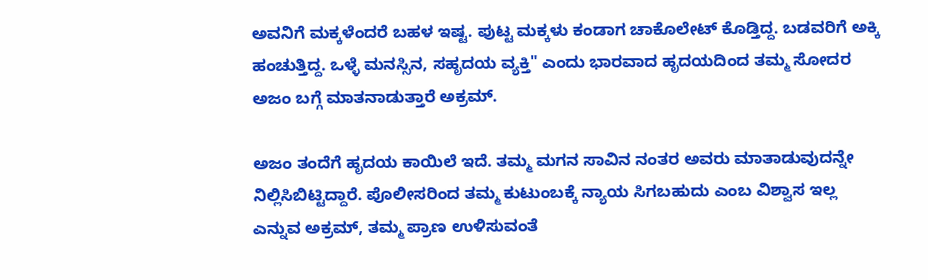ಅವನಿಗೆ ಮಕ್ಕಳೆಂದರೆ ಬಹಳ ಇಷ್ಟ. ಪುಟ್ಟ ಮಕ್ಕಳು ಕಂಡಾಗ ಚಾಕೊಲೇಟ್ ಕೊಡ್ತಿದ್ದ. ಬಡವರಿಗೆ ಅಕ್ಕಿ ಹಂಚುತ್ತಿದ್ದ. ಒಳ್ಳೆ ಮನಸ್ಸಿನ, ಸಹೃದಯ ವ್ಯಕ್ತಿ" ಎಂದು ಭಾರವಾದ ಹೃದಯದಿಂದ ತಮ್ಮ ಸೋದರ ಅಜಂ ಬಗ್ಗೆ ಮಾತನಾಡುತ್ತಾರೆ ಅಕ್ರಮ್.

ಅಜಂ ತಂದೆಗೆ ಹೃದಯ ಕಾಯಿಲೆ ಇದೆ. ತಮ್ಮ ಮಗನ ಸಾವಿನ ನಂತರ ಅವರು ಮಾತಾಡುವುದನ್ನೇ ನಿಲ್ಲಿಸಿಬಿಟ್ಟಿದ್ದಾರೆ. ಪೊಲೀಸರಿಂದ ತಮ್ಮ ಕುಟುಂಬಕ್ಕೆ ನ್ಯಾಯ ಸಿಗಬಹುದು ಎಂಬ ವಿಶ್ವಾಸ ಇಲ್ಲ ಎನ್ನುವ ಅಕ್ರಮ್, ತಮ್ಮ ಪ್ರಾಣ ಉಳಿಸುವಂತೆ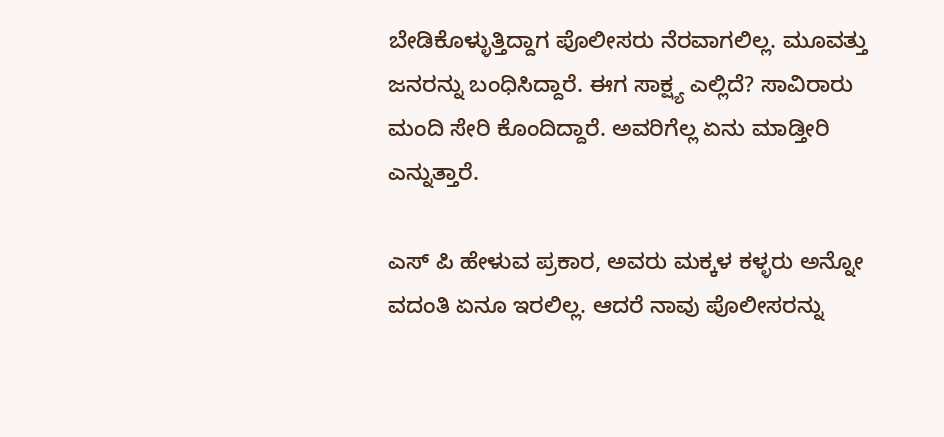ಬೇಡಿಕೊಳ್ಳುತ್ತಿದ್ದಾಗ ಪೊಲೀಸರು ನೆರವಾಗಲಿಲ್ಲ. ಮೂವತ್ತು ಜನರನ್ನು ಬಂಧಿಸಿದ್ದಾರೆ. ಈಗ ಸಾಕ್ಷ್ಯ ಎಲ್ಲಿದೆ? ಸಾವಿರಾರು ಮಂದಿ ಸೇರಿ ಕೊಂದಿದ್ದಾರೆ. ಅವರಿಗೆಲ್ಲ ಏನು ಮಾಡ್ತೀರಿ ಎನ್ನುತ್ತಾರೆ.

ಎಸ್ ಪಿ ಹೇಳುವ ಪ್ರಕಾರ, ಅವರು ಮಕ್ಕಳ ಕಳ್ಳರು ಅನ್ನೋ ವದಂತಿ ಏನೂ ಇರಲಿಲ್ಲ. ಆದರೆ ನಾವು ಪೊಲೀಸರನ್ನು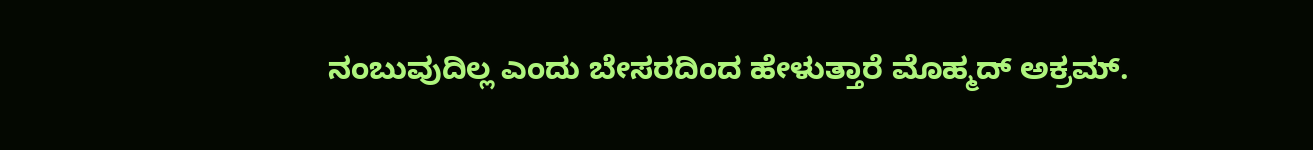ನಂಬುವುದಿಲ್ಲ ಎಂದು ಬೇಸರದಿಂದ ಹೇಳುತ್ತಾರೆ ಮೊಹ್ಮದ್ ಅಕ್ರಮ್.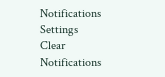Notifications
Settings
Clear Notifications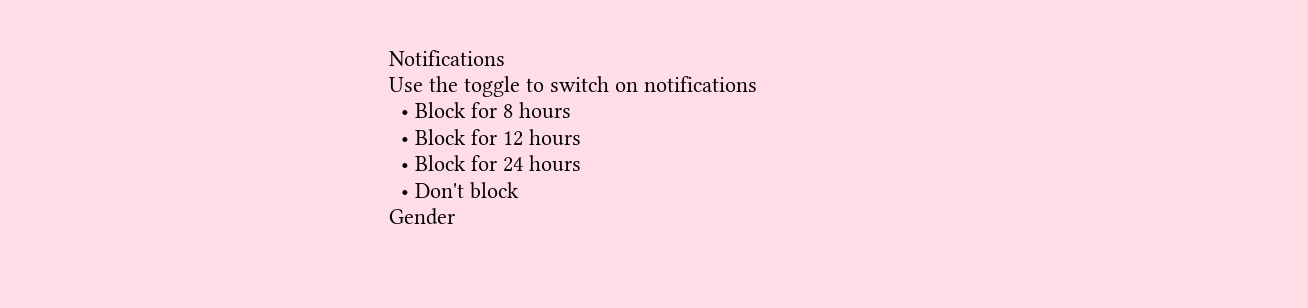Notifications
Use the toggle to switch on notifications
  • Block for 8 hours
  • Block for 12 hours
  • Block for 24 hours
  • Don't block
Gender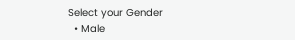Select your Gender
  • Male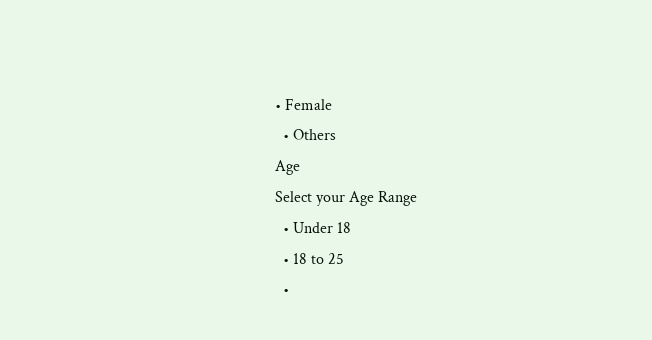• Female
  • Others
Age
Select your Age Range
  • Under 18
  • 18 to 25
  •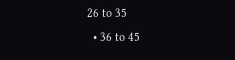26 to 35
  • 36 to 45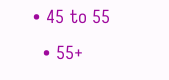• 45 to 55
  • 55+